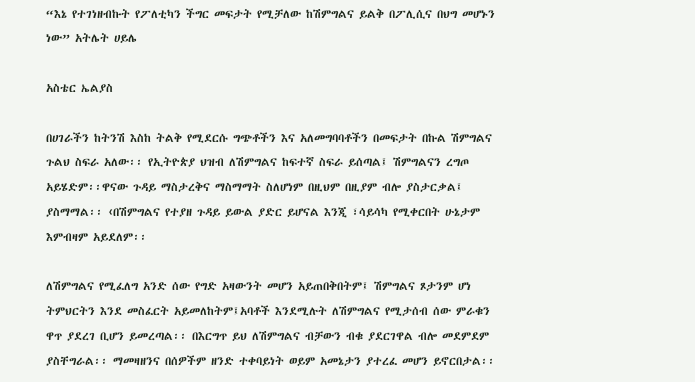“እኔ የተገነዘብኩት የፖለቲካን ችግር መፍታት የሚቻለው ከሽምግልና ይልቅ በፖሊሲና በህግ መሆኑን ነው” አትሌት ሀይሌ

አስቴር ኤልያስ

በሀገራችን ከትንሽ እስከ ትልቅ የሚደርሱ ግጭቶችን እና አለመግባባቶችን በመፍታት በኩል ሽምግልና ጉልህ ስፍራ አለው፡፡ የኢትዮጵያ ህዝብ ለሽምግልና ከፍተኛ ስፍራ ይሰጣል፤ ሽምግልናን ረግጦ አይሄድም፡፡ዋናው ጉዳይ ማስታረቅና ማስማማት ስለሆነም በዚህም በዚያም ብሎ ያስታርቃል፤ ያስማማል፡፡ ‹በሽምግልና የተያዘ ጉዳይ ይውል ያድር ይሆናል እንጂ ፣ሳይሳካ የሚቀርበት ሁኔታም እምብዛም አይደለም፡፡

ለሽምግልና የሚፈለግ አንድ ሰው የግድ አዛውንት መሆን አይጠበቅበትም፤ ሽምግልና ጾታንም ሆነ ትምህርትን እንደ መስፈርት አይመለከትም፤አባቶች እንደሚሉት ለሽምግልና የሚታሰብ ሰው ምራቁን ዋጥ ያደረገ ቢሆን ይመረጣል፡፡ በእርግጥ ይህ ለሽምግልና ብቻውን ብቁ ያደርገዋል ብሎ መደምደም ያስቸግራል፡፡ ማመዛዘንና በሰዎችም ዘንድ ተቀባይነት ወይም አመኔታን ያተረፈ መሆን ይኖርበታል፡፡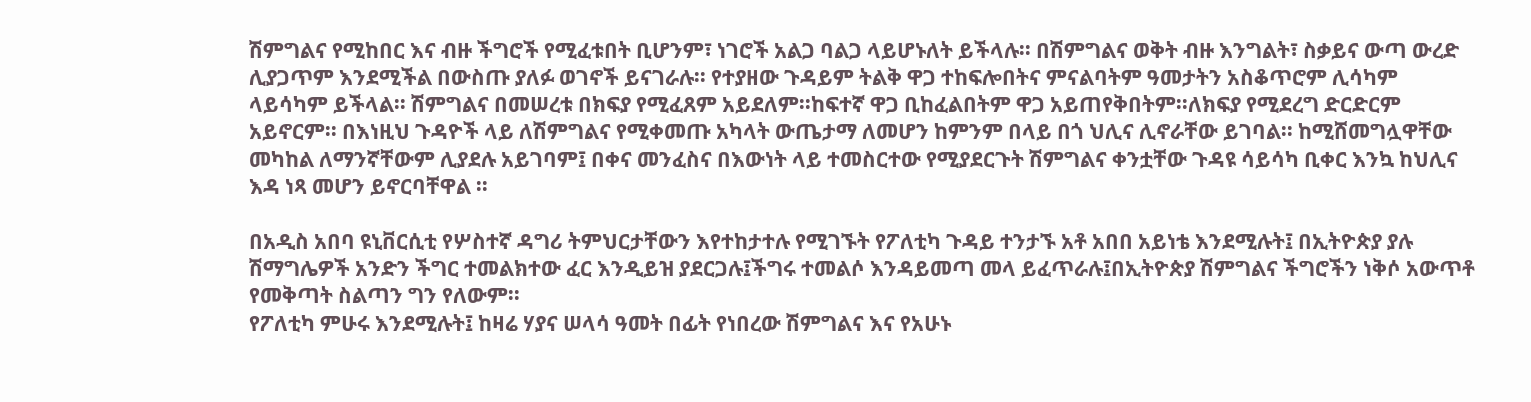ሽምግልና የሚከበር እና ብዙ ችግሮች የሚፈቱበት ቢሆንም፣ ነገሮች አልጋ ባልጋ ላይሆኑለት ይችላሉ፡፡ በሽምግልና ወቅት ብዙ እንግልት፣ ስቃይና ውጣ ውረድ ሊያጋጥም እንደሚችል በውስጡ ያለፉ ወገኖች ይናገራሉ፡፡ የተያዘው ጉዳይም ትልቅ ዋጋ ተከፍሎበትና ምናልባትም ዓመታትን አስቆጥሮም ሊሳካም ላይሳካም ይችላል፡፡ ሽምግልና በመሠረቱ በክፍያ የሚፈጸም አይደለም፡፡ከፍተኛ ዋጋ ቢከፈልበትም ዋጋ አይጠየቅበትም፡፡ለክፍያ የሚደረግ ድርድርም አይኖርም፡፡ በእነዚህ ጉዳዮች ላይ ለሽምግልና የሚቀመጡ አካላት ውጤታማ ለመሆን ከምንም በላይ በጎ ህሊና ሊኖራቸው ይገባል፡፡ ከሚሸመግሏዋቸው መካከል ለማንኛቸውም ሊያደሉ አይገባም፤ በቀና መንፈስና በእውነት ላይ ተመስርተው የሚያደርጉት ሽምግልና ቀንቷቸው ጉዳዩ ሳይሳካ ቢቀር እንኳ ከህሊና እዳ ነጻ መሆን ይኖርባቸዋል ፡፡

በአዲስ አበባ ዩኒቨርሲቲ የሦስተኛ ዳግሪ ትምህርታቸውን እየተከታተሉ የሚገኙት የፖለቲካ ጉዳይ ተንታኙ አቶ አበበ አይነቴ እንደሚሉት፤ በኢትዮጵያ ያሉ ሽማግሌዎች አንድን ችግር ተመልክተው ፈር እንዲይዝ ያደርጋሉ፤ችግሩ ተመልሶ እንዳይመጣ መላ ይፈጥራሉ፤በኢትዮጵያ ሽምግልና ችግሮችን ነቅሶ አውጥቶ የመቅጣት ስልጣን ግን የለውም፡፡
የፖለቲካ ምሁሩ እንደሚሉት፤ ከዛሬ ሃያና ሠላሳ ዓመት በፊት የነበረው ሽምግልና እና የአሁኑ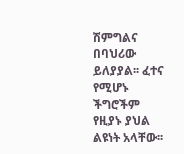ሽምግልና በባህሪው ይለያያል፡፡ ፈተና የሚሆኑ ችግሮችም የዚያኑ ያህል ልዩነት አላቸው፡፡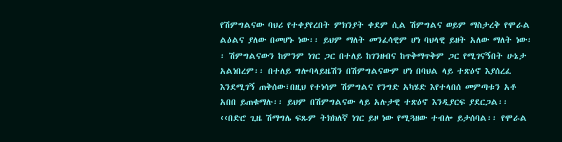የሽምግልናው ባህሪ የተቀያየረበት ምክንያት ቀደም ሲል ሽምግልና ወይም ማስታረቅ የሞራል ልዕልና ያለው በመሆኑ ነው፡፡ ይህም ማለት መንፈሳዊም ሆነ ባህላዊ ይዘት አለው ማለት ነው፡፡ ሽምግልናውን ከምንም ነገር ጋር በተለይ ከገንዘብና ከጥቅማጥቅም ጋር የሚገናኝበት ሁኔታ አልነበረም፡፡ በተለይ ግሎባላይዜሽን በሽምግልናውም ሆነ በባህል ላይ ተጽዕኖ እያሰረፈ እንደሚገኝ ጠቅሰው፣በዚህ የተነሳም ሽምግልና የንግድ አካሄድ እየተላበሰ መምጣቱን አቶ አበበ ይጠቁማሉ፡፡ ይህም በሽምግልናው ላይ አሉታዊ ተጽዕኖ እንዲያርፍ ያደርጋል፡፡
‹‹በድሮ ጊዜ ሽማግሌ ፍጹም ትክክለኛ ነገር ይዞ ነው የሚጓዘው ተብሎ ይታሰባል፡፡ የሞራል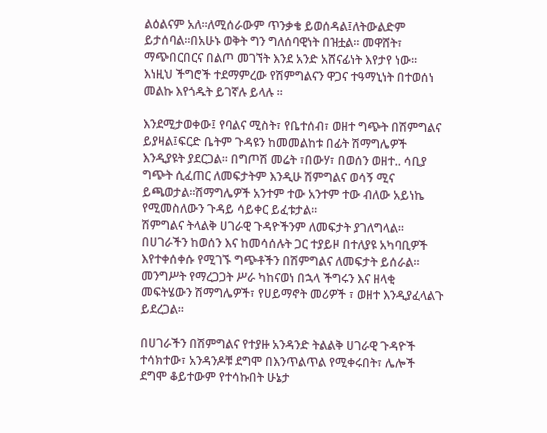ልዕልናም አለ፡፡ለሚሰራውም ጥንቃቄ ይወሰዳል፤ለትውልድም ይታሰባል፡፡በአሁኑ ወቅት ግን ግለሰባዊነት በዝቷል፡፡ መዋሸት፣ ማጭበርበርና በልጦ መገኘት እንደ አንድ አሸናፊነት እየታየ ነው፡፡ እነዚህ ችግሮች ተደማምረው የሽምግልናን ዋጋና ተዓማኒነት በተወሰነ መልኩ እየጎዱት ይገኛሉ ይላሉ ፡፡

እንደሚታወቀው፤ የባልና ሚስት፣ የቤተሰብ፣ ወዘተ ግጭት በሽምግልና ይያዛል፤ፍርድ ቤትም ጉዳዩን ከመመልከቱ በፊት ሽማግሌዎች እንዲያዩት ያደርጋል፡፡ በግጦሽ መሬት ፣በውሃ፣ በወሰን ወዘተ.. ሳቢያ ግጭት ሲፈጠር ለመፍታትም እንዲሁ ሽምግልና ወሳኝ ሚና ይጫወታል፡፡ሽማግሌዎች አንተም ተው አንተም ተው ብለው አይነኬ የሚመስለውን ጉዳይ ሳይቀር ይፈቱታል፡፡
ሽምግልና ትላልቅ ሀገራዊ ጉዳዮችንም ለመፍታት ያገለግላል፡፡ በሀገራችን ከወሰን እና ከመሳሰሉት ጋር ተያይዞ በተለያዩ አካባቢዎች እየተቀሰቀሱ የሚገኙ ግጭቶችን በሽምግልና ለመፍታት ይሰራል፡፡መንግሥት የማረጋጋት ሥራ ካከናወነ በኋላ ችግሩን እና ዘላቂ መፍትሄውን ሽማግሌዎች፣ የሀይማኖት መሪዎች ፣ ወዘተ እንዲያፈላልጉ ይደረጋል፡፡

በሀገራችን በሽምግልና የተያዙ አንዳንድ ትልልቅ ሀገራዊ ጉዳዮች ተሳክተው፣ አንዳንዶቹ ደግሞ በእንጥልጥል የሚቀሩበት፣ ሌሎች ደግሞ ቆይተውም የተሳኩበት ሁኔታ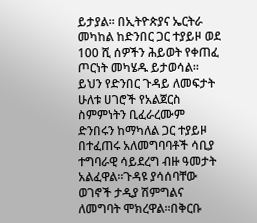ይታያል፡፡ በኢትዮጵያና ኤርትራ መካከል ከድንበር ጋር ተያይዞ ወደ 100 ሺ ሰዎችን ሕይወት የቀጠፈ ጦርነት መካሄዱ ይታወሳል፡፡ይህን የድንበር ጉዳይ ለመፍታት ሁለቱ ሀገሮች የአልጀርስ ስምምነትን ቢፈራረሙም ድንበሩን ከማካለል ጋር ተያይዞ በተፈጠሩ አለመግባባቶች ሳቢያ ተግባራዊ ሳይደረግ ብዙ ዓመታት አልፈዋል፡፡ጉዳዩ ያሳሰባቸው ወገኖች ታዲያ ሽምግልና ለመግባት ሞክረዋል፡፡በቅርቡ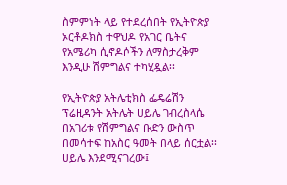ስምምነት ላይ የተደረሰበት የኢትዮጵያ ኦርቶዶክስ ተዋህዶ የአገር ቤትና የአሜሪካ ሲኖዶሶችን ለማስታረቅም እንዲሁ ሽምግልና ተካሂዷል፡፡

የኢትዮጵያ አትሌቲክስ ፌዴሬሽን ፕሬዚዳንት አትሌት ሀይሌ ገብረስላሴ በአገሪቱ የሽምግልና ቡድን ውስጥ በመሳተፍ ከአስር ዓመት በላይ ሰርቷል፡፡ሀይሌ እንደሚናገረው፤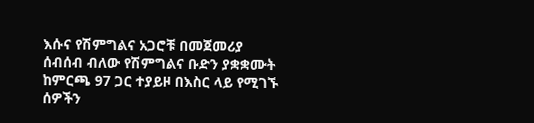እሱና የሽምግልና አጋሮቹ በመጀመሪያ ሰብሰብ ብለው የሽምግልና ቡድን ያቋቋሙት ከምርጫ 97 ጋር ተያይዞ በእስር ላይ የሚገኙ ሰዎችን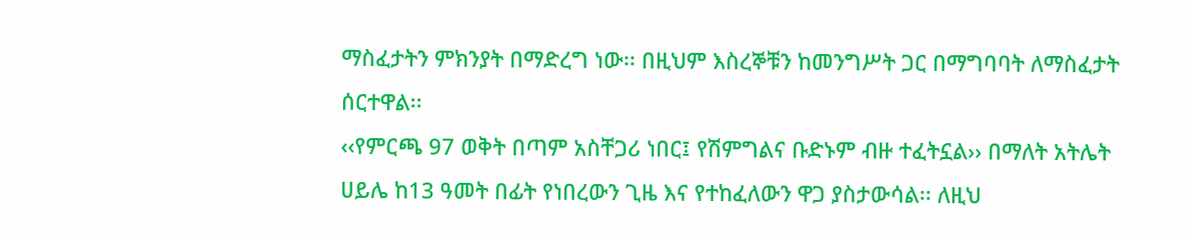ማስፈታትን ምክንያት በማድረግ ነው፡፡ በዚህም እስረኞቹን ከመንግሥት ጋር በማግባባት ለማስፈታት ሰርተዋል፡፡
‹‹የምርጫ 97 ወቅት በጣም አስቸጋሪ ነበር፤ የሽምግልና ቡድኑም ብዙ ተፈትኗል›› በማለት አትሌት ሀይሌ ከ13 ዓመት በፊት የነበረውን ጊዜ እና የተከፈለውን ዋጋ ያስታውሳል፡፡ ለዚህ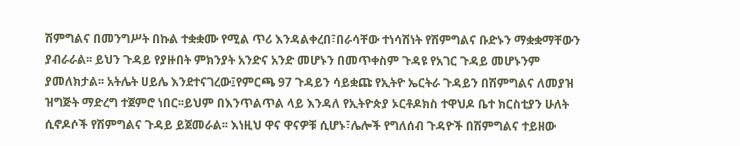ሽምግልና በመንግሥት በኩል ተቋቋሙ የሚል ጥሪ እንዳልቀረበ፣በራሳቸው ተነሳሽነት የሽምግልና ቡድኑን ማቋቋማቸውን ያብራራል፡፡ ይህን ጉዳይ የያዙበት ምክንያት አንድና አንድ መሆኑን በመጥቀስም ጉዳዩ የአገር ጉዳይ መሆኑንም ያመለክታል፡፡ አትሌት ሀይሌ እንደተናገረው፤የምርጫ 97 ጉዳይን ሳይቋጩ የኢትዮ ኤርትራ ጉዳይን በሽምግልና ለመያዝ ዝግጅት ማድረግ ተጀምሮ ነበር፡፡ይህም በእንጥልጥል ላይ እንዳለ የኢትዮጵያ ኦርቶዶክስ ተዋህዶ ቤተ ክርስቲያን ሁለት ሲኖዶሶች የሽምግልና ጉዳይ ይጀመራል፡፡ እነዚህ ዋና ዋናዎቹ ሲሆኑ፣ሌሎች የግለሰብ ጉዳዮች በሽምግልና ተይዘው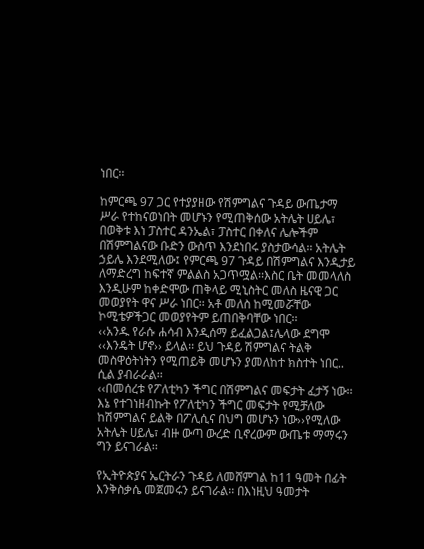ነበር፡፡

ከምርጫ 97 ጋር የተያያዘው የሽምግልና ጉዳይ ውጤታማ ሥራ የተከናወነበት መሆኑን የሚጠቅሰው አትሌት ሀይሌ፣ በወቅቱ እነ ፓስተር ዳንኤል፣ ፓስተር በቀለና ሌሎችም በሽምግልናው ቡድን ውስጥ እንደነበሩ ያስታውሳል፡፡ አትሌት ኃይሌ እንደሚለው፤ የምርጫ 97 ጉዳይ በሽምግልና እንዲታይ ለማድረግ ከፍተኛ ምልልስ አጋጥሟል፡፡እስር ቤት መመላለስ እንዲሁም ከቀድሞው ጠቅላይ ሚኒስትር መለስ ዜናዊ ጋር መወያየት ዋና ሥራ ነበር፡፡ አቶ መለስ ከሚመሯቸው ኮሚቴዎችጋር መወያየትም ይጠበቅባቸው ነበር፡፡
‹‹አንዱ የራሱ ሐሳብ እንዲሰማ ይፈልጋል፤ሌላው ደግሞ ‹‹እንዴት ሆኖ›› ይላል፡፡ ይህ ጉዳይ ሽምግልና ትልቅ መስዋዕትነትን የሚጠይቅ መሆኑን ያመለከተ ክስተት ነበር.. ሲል ያብራራል፡፡
‹‹በመሰረቱ የፖለቲካን ችግር በሽምግልና መፍታት ፈታኝ ነው፡፡ እኔ የተገነዘብኩት የፖለቲካን ችግር መፍታት የሚቻለው ከሽምግልና ይልቅ በፖሊሲና በህግ መሆኑን ነው››የሚለው አትሌት ሀይሌ፣ ብዙ ውጣ ውረድ ቢኖረውም ውጤቱ ማማሩን ግን ይናገራል፡፡

የኢትዮጵያና ኤርትራን ጉዳይ ለመሸምገል ከ11 ዓመት በፊት እንቅስቃሴ መጀመሩን ይናገራል፡፡ በእነዚህ ዓመታት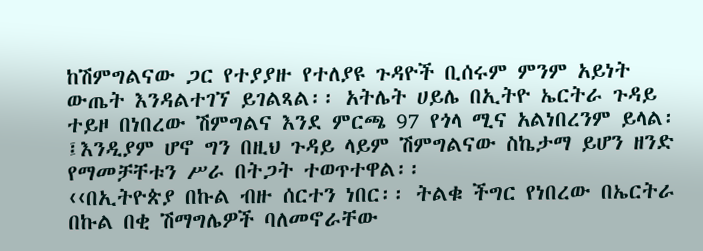ከሽምግልናው ጋር የተያያዙ የተለያዩ ጉዳዮች ቢሰሩም ምንም አይነት ውጤት እንዳልተገኘ ይገልጻል፡፡ አትሌት ሀይሌ በኢትዮ ኤርትራ ጉዳይ ተይዞ በነበረው ሽምግልና እንደ ምርጫ 97 የጎላ ሚና አልነበረንም ይላል፡፤እንዲያም ሆኖ ግን በዚህ ጉዳይ ላይም ሽምግልናው ስኬታማ ይሆን ዘንድ የማመቻቸቱን ሥራ በትጋት ተወጥተዋል፡፡
‹‹በኢትዮጵያ በኩል ብዙ ሰርተን ነበር፡፡ ትልቁ ችግር የነበረው በኤርትራ በኩል በቂ ሽማግሌዎች ባለመኖራቸው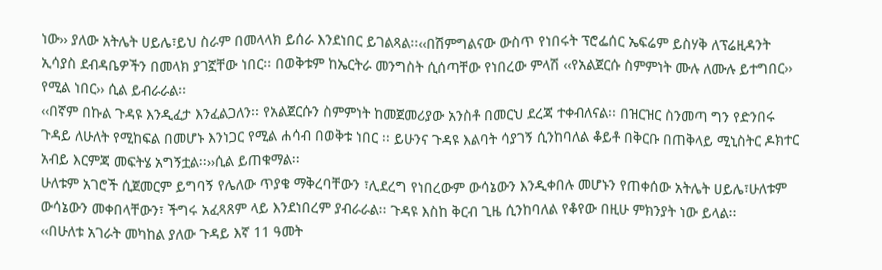ነው›› ያለው አትሌት ሀይሌ፣ይህ ስራም በመላላክ ይሰራ እንደነበር ይገልጻል፡፡‹‹በሽምግልናው ውስጥ የነበሩት ፕሮፌሰር ኤፍሬም ይስሃቅ ለፕሬዚዳንት ኢሳያስ ደብዳቤዎችን በመላክ ያገኟቸው ነበር፡፡ በወቅቱም ከኤርትራ መንግስት ሲሰጣቸው የነበረው ምላሽ ‹‹የአልጀርሱ ስምምነት ሙሉ ለሙሉ ይተግበር›› የሚል ነበር›› ሲል ይብራራል፡፡
‹‹በኛም በኩል ጉዳዩ እንዲፈታ እንፈልጋለን፡፡ የአልጀርሱን ስምምነት ከመጀመሪያው አንስቶ በመርህ ደረጃ ተቀብለናል፡፡ በዝርዝር ስንመጣ ግን የድንበሩ ጉዳይ ለሁለት የሚከፍል በመሆኑ እንነጋር የሚል ሐሳብ በወቅቱ ነበር ፡፡ ይሁንና ጉዳዩ እልባት ሳያገኝ ሲንከባለል ቆይቶ በቅርቡ በጠቅላይ ሚኒስትር ዶክተር አብይ እርምጃ መፍትሄ አግኝቷል፡፡››ሲል ይጠቁማል፡፡
ሁለቱም አገሮች ሲጀመርም ይግባኝ የሌለው ጥያቄ ማቅረባቸውን ፣ሊደረግ የነበረውም ውሳኔውን እንዲቀበሉ መሆኑን የጠቀሰው አትሌት ሀይሌ፣ሁለቱም ውሳኔውን መቀበላቸውን፣ ችግሩ አፈጻጸም ላይ እንደነበረም ያብራራል፡፡ ጉዳዩ እስከ ቅርብ ጊዜ ሲንከባለል የቆየው በዚሁ ምክንያት ነው ይላል፡፡
‹‹በሁለቱ አገራት መካከል ያለው ጉዳይ እኛ 11 ዓመት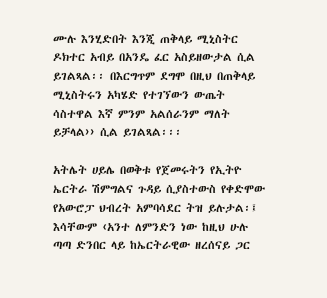ሙሉ እንሂድበት እንጂ ጠቅላይ ሚኒስትር ዶክተር አብይ በአንዴ ፈር አስይዘውታል ሲል ይገልጻል፡፡ በእርግጥም ደግሞ በዚህ በጠቅላይ ሚኒስትሩን አካሄድ የተገኘውን ውጤት ሳስተዋል እኛ ምንም አልሰራንም ማለት ይቻላል›› ሲል ይገልጻል፡፡፡

አትሌት ሀይሌ በወቅቱ የጀመሩትን የኢትዮ ኤርትራ ሽምግልና ጉዳይ ሲያስተውስ የቀድሞው የአውሮፓ ህብረት አምባሳደር ትዝ ይሉታል፡፤ እሳቸውም ‹አንተ ለምንድን ነው ከዚህ ሁሉ ጣጣ ድንበር ላይ ከኤርትራዊው ዘረሰናይ ጋር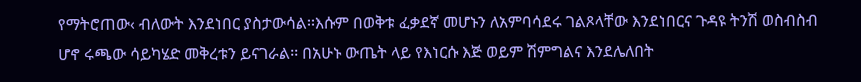የማትሮጠው‹ ብለውት እንደነበር ያስታውሳል፡፡እሱም በወቅቱ ፈቃደኛ መሆኑን ለአምባሳደሩ ገልጾላቸው እንደነበርና ጉዳዩ ትንሽ ወስብስብ ሆኖ ሩጫው ሳይካሄድ መቅረቱን ይናገራል፡፡ በአሁኑ ውጤት ላይ የእነርሱ እጅ ወይም ሽምግልና እንደሌለበት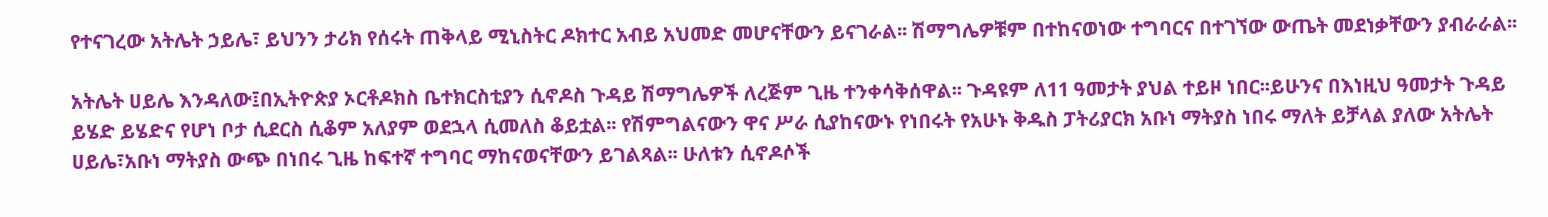የተናገረው አትሌት ኃይሌ፣ ይህንን ታሪክ የሰሩት ጠቅላይ ሚኒስትር ዶክተር አብይ አህመድ መሆናቸውን ይናገራል፡፡ ሽማግሌዎቹም በተከናወነው ተግባርና በተገኘው ውጤት መደነቃቸውን ያብራራል፡፡

አትሌት ሀይሌ እንዳለው፤በኢትዮጵያ ኦርቶዶክስ ቤተክርስቲያን ሲኖዶስ ጉዳይ ሽማግሌዎች ለረጅም ጊዜ ተንቀሳቅሰዋል፡፡ ጉዳዩም ለ11 ዓመታት ያህል ተይዞ ነበር፡፡ይሁንና በእነዚህ ዓመታት ጉዳይ ይሄድ ይሄድና የሆነ ቦታ ሲደርስ ሲቆም አለያም ወደኋላ ሲመለስ ቆይቷል፡፡ የሽምግልናውን ዋና ሥራ ሲያከናውኑ የነበሩት የአሁኑ ቅዱስ ፓትሪያርክ አቡነ ማትያስ ነበሩ ማለት ይቻላል ያለው አትሌት ሀይሌ፣አቡነ ማትያስ ውጭ በነበሩ ጊዜ ከፍተኛ ተግባር ማከናወናቸውን ይገልጻል፡፡ ሁለቱን ሲኖዶሶች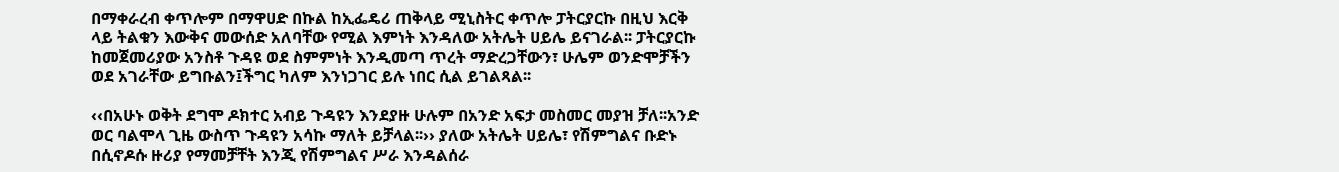በማቀራረብ ቀጥሎም በማዋሀድ በኩል ከኢፌዴሪ ጠቅላይ ሚኒስትር ቀጥሎ ፓትርያርኩ በዚህ እርቅ ላይ ትልቁን እውቅና መውሰድ አለባቸው የሚል እምነት እንዳለው አትሌት ሀይሌ ይናገራል፡፡ ፓትርያርኩ ከመጀመሪያው አንስቶ ጉዳዩ ወደ ስምምነት እንዲመጣ ጥረት ማድረጋቸውን፣ ሁሌም ወንድሞቻችን ወደ አገራቸው ይግቡልን፤ችግር ካለም እንነጋገር ይሉ ነበር ሲል ይገልጻል፡፡

‹‹በአሁኑ ወቅት ደግሞ ዶክተር አብይ ጉዳዩን እንደያዙ ሁሉም በአንድ አፍታ መስመር መያዝ ቻለ፡፡አንድ ወር ባልሞላ ጊዜ ውስጥ ጉዳዩን አሳኩ ማለት ይቻላል፡፡›› ያለው አትሌት ሀይሌ፣ የሽምግልና ቡድኑ በሲኖዶሱ ዙሪያ የማመቻቸት እንጂ የሽምግልና ሥራ እንዳልሰራ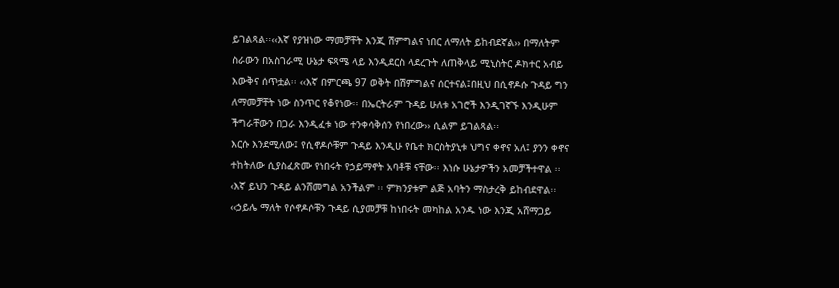ይገልጻል፡፡‹‹እኛ የያዝነው ማመቻቸት እንጂ ሽምግልና ነበር ለማለት ይከብደኛል›› በማለትም ስራውን በአስገራሚ ሁኔታ ፍጻሜ ላይ እንዲደርስ ላደረጉት ለጠቅላይ ሚኒስትር ዶክተር አብይ እውቅና ሰጥቷል፡፡ ‹‹እኛ በምርጫ 97 ወቅት በሽምግልና ሰርተናል፤በዚህ በሲኖዶሱ ጉዳይ ግን ለማመቻቸት ነው ስንጥር የቆየነው፡፡ በኤርትራም ጉዳይ ሁለቱ አገሮች እንዲገኛኙ እንዲሁም ችግራቸውን በጋራ እንዲፈቱ ነው ተንቀሳቅሰን የነበረው›› ሲልም ይገልጻል፡፡
እርሱ እንደሚለው፤ የሲኖዶሶቹም ጉዳይ እንዲሁ የቤተ ክርስትያኒቱ ህግና ቀኖና አለ፤ ያንን ቀኖና ተከትለው ሲያስፈጽሙ የነበሩት የኃይማኖት አባቶቹ ናቸው፡፡ እነሱ ሁኔታዎችን አመቻችተዋል ፡፡‹እኛ ይህን ጉዳይ ልንሸመግል አንችልም ፡፡ ምክንያቱም ልጅ አባትን ማስታረቅ ይከብደዋል፡፡ ‹‹ኃይሌ ማለት የሶኖዶሶቹን ጉዳይ ሲያመቻቹ ከነበሩት መካከል አንዱ ነው እንጂ አሸማጋይ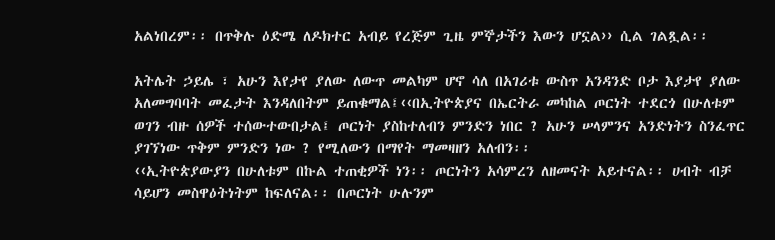አልነበረም፡፡ በጥቅሉ ዕድሜ ለዶክተር አብይ የረጅም ጊዜ ምኞታችን እውን ሆኗል›› ሲል ገልጿል፡፡

አትሌት ኃይሌ ፣ አሁን እየታየ ያለው ለውጥ መልካም ሆኖ ሳለ በአገሪቱ ውስጥ አንዳንድ ቦታ እያታየ ያለው አለመግባባት መፈታት እንዳለበትም ይጠቁማል፤‹‹በኢትዮጵያና በኤርትራ መካከል ጦርነት ተደርጎ በሁለቱም ወገን ብዙ ሰዎች ተሰውተውበታል፤ ጦርነት ያስከተለብን ምንድን ነበር ? አሁን ሠላምንና አንድነትን ስንፈጥር ያገኘነው ጥቅም ምንድን ነው ? የሚለውን በማየት ማመዛዘን አለብን፡፡
‹‹ኢትዮጵያውያን በሁለቱም በኩል ተጠቂዎች ነን፡፡ ጦርነትን አሳምረን ለዘመናት አይተናል፡፡ ሀብት ብቻ ሳይሆን መስዋዕትነትም ከፍለናል፡፡ በጦርነት ሁሉንም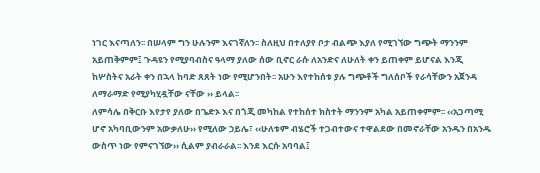ነገር እናጣለን፡፡ በሠላም ግን ሁሉንም እናገኛለን፡፡ ስለዚህ በተለያየ ቦታ ብልጭ እያለ የሚገኘው ግጭት ማንንም አይጠቅምም፤ ጉዳዩን የሚያባብስና ዓላማ ያለው ሰው ቢኖር ራሱ ለአንድና ለሁለት ቀን ይጠቀም ይሆናል እንጂ ከሦስትና አራት ቀን በኋላ ከባድ ጸጸት ነው የሚሆንበት፡፡ አሁን እየተከሰቱ ያሉ ግጭቶች ግለሰቦች የራሳቸውን አጀንዳ ለማራማድ የሚያካሂዷቸው ናቸው ›› ይላል፡፡
ለምሳሌ በቅርቡ እየታየ ያለው በጌድኦ እና በጎጂ መካከል የተከሰተ ክስተት ማንንም አካል አይጠቀምም፡፡ ‹‹አጋጣሚ ሆኖ አካባቢውንም አውቃለሁ›› የሚለው ኃይሌ፣ ‹‹ሁለቱም ብሄሮች ተጋብተውና ተዋልደው በመኖራቸው አንዱን በአንዱ ውስጥ ነው የምናገኘው›› ሲልም ያብራራል፡፡ እንደ እርሱ አባባል፤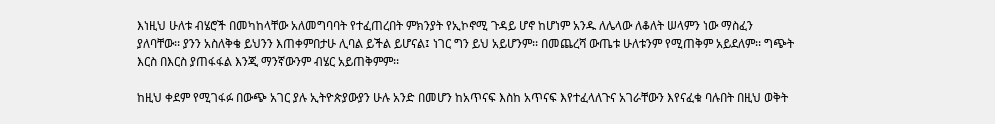እነዚህ ሁለቱ ብሄሮች በመካከላቸው አለመግባባት የተፈጠረበት ምክንያት የኢኮኖሚ ጉዳይ ሆኖ ከሆነም አንዱ ለሌላው ለቆለት ሠላምን ነው ማስፈን ያለባቸው፡፡ ያንን አስለቅቄ ይህንን እጠቀምበታሁ ሊባል ይችል ይሆናል፤ ነገር ግን ይህ አይሆንም፡፡ በመጨረሻ ውጤቱ ሁለቱንም የሚጠቅም አይደለም፡፡ ግጭት እርስ በእርስ ያጠፋፋል እንጂ ማንኛውንም ብሄር አይጠቅምም፡፡

ከዚህ ቀደም የሚገፋፉ በውጭ አገር ያሉ ኢትዮጵያውያን ሁሉ አንድ በመሆን ከአጥናፍ እስከ አጥናፍ እየተፈላለጉና አገራቸውን እየናፈቁ ባሉበት በዚህ ወቅት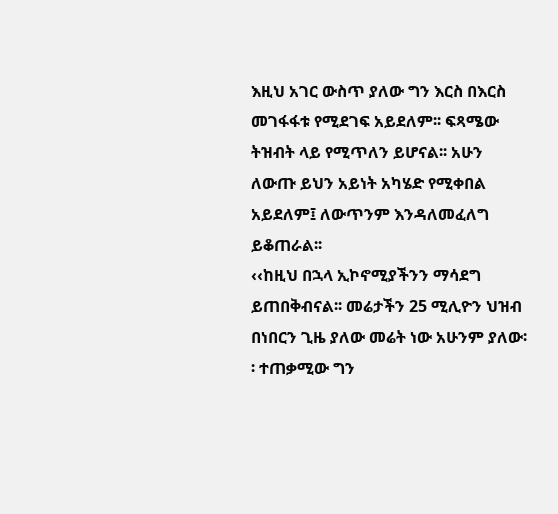እዚህ አገር ውስጥ ያለው ግን እርስ በእርስ መገፋፋቱ የሚደገፍ አይደለም፡፡ ፍጻሜው ትዝብት ላይ የሚጥለን ይሆናል፡፡ አሁን ለውጡ ይህን አይነት አካሄድ የሚቀበል አይደለም፤ ለውጥንም እንዳለመፈለግ ይቆጠራል፡፡
‹‹ከዚህ በኋላ ኢኮኖሚያችንን ማሳደግ ይጠበቅብናል፡፡ መሬታችን 25 ሚሊዮን ህዝብ በነበርን ጊዜ ያለው መሬት ነው አሁንም ያለው፡፡ ተጠቃሚው ግን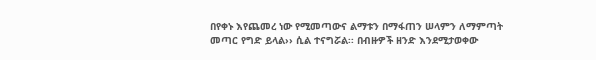በየቀኑ እየጨመረ ነው የሚመጣውና ልማቱን በማፋጠን ሠላምን ለማምጣት መጣር የግድ ይላል›› ሲል ተናግሯል፡፡ በብዙዎች ዘንድ እንደሚታወቀው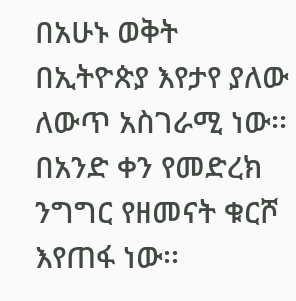በአሁኑ ወቅት በኢትዮጵያ እየታየ ያለው ለውጥ አስገራሚ ነው፡፡ በአንድ ቀን የመድረክ ንግግር የዘመናት ቁርሾ እየጠፋ ነው፡፡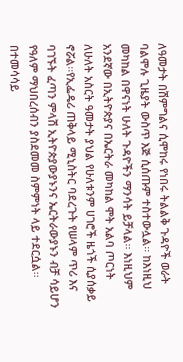ለዓመታት በሽምግልና ሲሞከሩ የነበሩ ትልልቅ ጉዳዮች ወራት ባልሞሉ ጊዜያት ውስጥ እጅ ሲሰጡም ተስተውሏል፡፡ ከእነዚህ መካከል በዋናነት ሁለት ጉዳዮችን ማንሳት ይቻላል፡፡ እነዚህም አንደኛው በኢትዮጵያና በኤርትራ መካከል ሞት አልባ ጦርነት ለሁለት አስርት ዓመታት ያህል የሁለቱንም ሀገሮች ዜጎች ሲያሰቃይ ኖሯል፡፡የኢፌዴሪ ጠቅላይ ሚኒስትር ባደረጉት የሠላም ጥሪ እና ባገኙት ፈጣን ምላሽ ኢትዮጵያውያኑንና ኤርትራውያኑን ብቻ ሳይሆን የዓለም ማህበረሰብን ያስደመመ ስምምነት ላይ ተደርሷል፡፡  በተመሳሳይ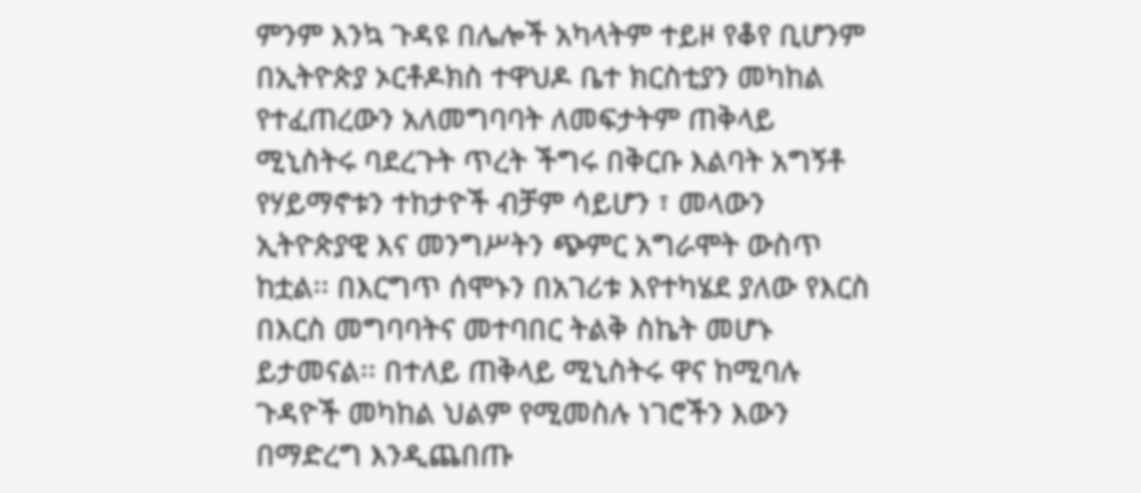ምንም እንኳ ጉዳዩ በሌሎች አካላትም ተይዞ የቆየ ቢሆንም በኢትዮጵያ ኦርቶዶክስ ተዋህዶ ቤተ ክርስቲያን መካከል የተፈጠረውን አለመግባባት ለመፍታትም ጠቅላይ ሚኒስትሩ ባደረጉት ጥረት ችግሩ በቅርቡ እልባት አግኝቶ የሃይማኖቱን ተከታዮች ብቻም ሳይሆን ፣ መላውን ኢትዮጵያዊ እና መንግሥትን ጭምር አግራሞት ውስጥ ከቷል፡፡ በእርግጥ ሰሞኑን በአገሪቱ እየተካሄደ ያለው የእርስ በእርስ መግባባትና መተባበር ትልቅ ስኬት መሆኑ ይታመናል፡፡ በተለይ ጠቅላይ ሚኒስትሩ ዋና ከሚባሉ ጉዳዮች መካከል ህልም የሚመስሉ ነገሮችን እውን በማድረግ እንዲጨበጡ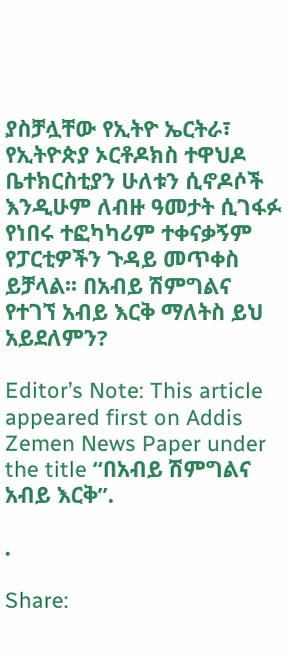ያስቻሏቸው የኢትዮ ኤርትራ፣ የኢትዮጵያ ኦርቶዶክስ ተዋህዶ ቤተክርስቲያን ሁለቱን ሲኖዶሶች እንዲሁም ለብዙ ዓመታት ሲገፋፉ የነበሩ ተፎካካሪም ተቀናቃኝም የፓርቲዎችን ጉዳይ መጥቀስ ይቻላል፡፡ በአብይ ሽምግልና የተገኘ አብይ እርቅ ማለትስ ይህ አይደለምን?

Editor’s Note: This article appeared first on Addis Zemen News Paper under the title “በአብይ ሽምግልና አብይ እርቅ”.

.

Share: